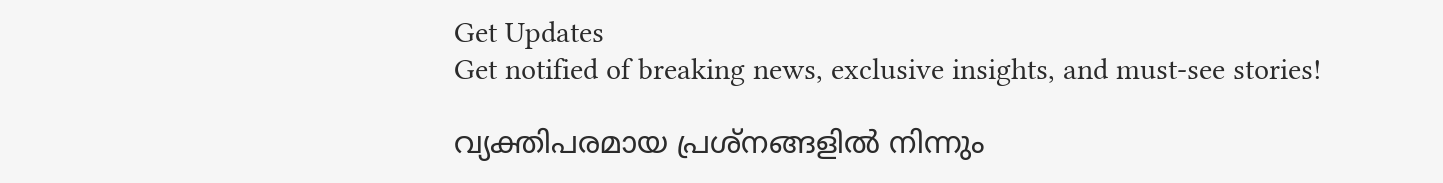Get Updates
Get notified of breaking news, exclusive insights, and must-see stories!

വ്യക്തിപരമായ പ്രശ്നങ്ങളില്‍ നിന്നും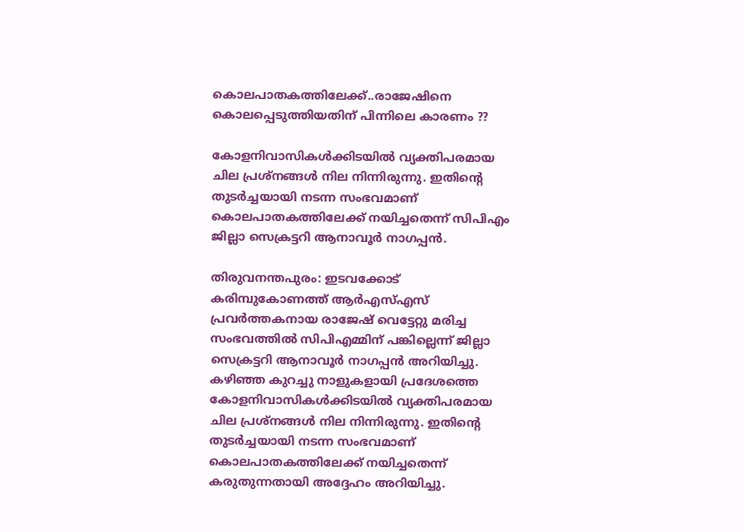കൊലപാതകത്തിലേക്ക്..രാജേഷിനെ കൊലപ്പെടുത്തിയതിന് പിന്നിലെ കാരണം ??

കോളനിവാസികള്‍ക്കിടയില്‍ വ്യക്തിപരമായ ചില പ്രശ്‌നങ്ങള്‍ നില നിന്നിരുന്നു. ഇതിന്റെ തുടര്‍ച്ചയായി നടന്ന സംഭവമാണ് കൊലപാതകത്തിലേക്ക് നയിച്ചതെന്ന് സിപിഎം ജില്ലാ സെക്രട്ടറി ആനാവൂര്‍ നാഗപ്പന്‍.

തിരുവനന്തപുരം: ഇടവക്കോട് കരിമ്പുകോണത്ത് ആര്‍എസ്എസ് പ്രവര്‍ത്തകനായ രാജേഷ് വെട്ടേറ്റു മരിച്ച സംഭവത്തില്‍ സിപിഎമ്മിന് പങ്കില്ലെന്ന് ജില്ലാ സെക്രട്ടറി ആനാവൂര്‍ നാഗപ്പന്‍ അറിയിച്ചു. കഴിഞ്ഞ കുറച്ചു നാളുകളായി പ്രദേശത്തെ കോളനിവാസികള്‍ക്കിടയില്‍ വ്യക്തിപരമായ ചില പ്രശ്‌നങ്ങള്‍ നില നിന്നിരുന്നു. ഇതിന്റെ തുടര്‍ച്ചയായി നടന്ന സംഭവമാണ് കൊലപാതകത്തിലേക്ക് നയിച്ചതെന്ന് കരുതുന്നതായി അദ്ദേഹം അറിയിച്ചു.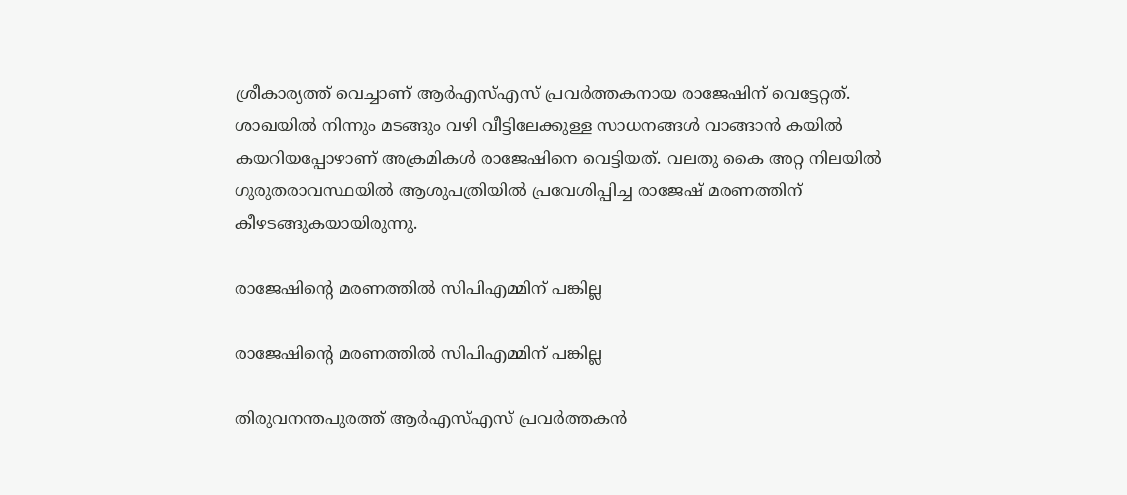ശ്രീകാര്യത്ത് വെച്ചാണ് ആര്‍എസ്എസ് പ്രവര്‍ത്തകനായ രാജേഷിന് വെട്ടേറ്റത്. ശാഖയില്‍ നിന്നും മടങ്ങും വഴി വീട്ടിലേക്കുള്ള സാധനങ്ങള്‍ വാങ്ങാന്‍ കയില്‍ കയറിയപ്പോഴാണ് അക്രമികള്‍ രാജേഷിനെ വെട്ടിയത്. വലതു കൈ അറ്റ നിലയില്‍ ഗുരുതരാവസ്ഥയില്‍ ആശുപത്രിയില്‍ പ്രവേശിപ്പിച്ച രാജേഷ് മരണത്തിന് കീഴടങ്ങുകയായിരുന്നു.

രാജേഷിന്റെ മരണത്തില്‍ സിപിഎമ്മിന് പങ്കില്ല

രാജേഷിന്റെ മരണത്തില്‍ സിപിഎമ്മിന് പങ്കില്ല

തിരുവനന്തപുരത്ത് ആര്‍എസ്എസ് പ്രവര്‍ത്തകന്‍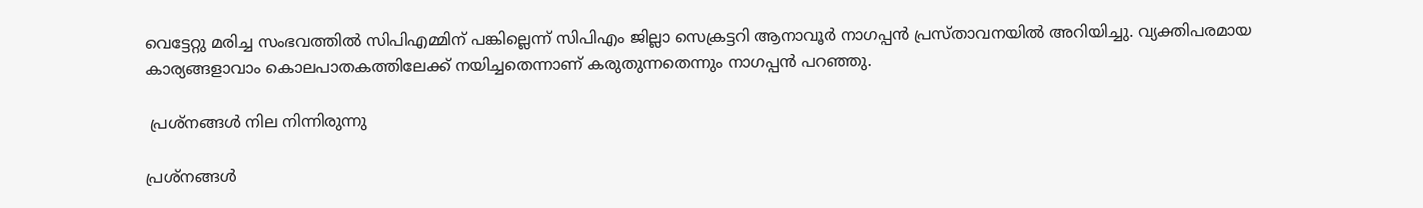വെട്ടേറ്റു മരിച്ച സംഭവത്തില്‍ സിപിഎമ്മിന് പങ്കില്ലെന്ന് സിപിഎം ജില്ലാ സെക്രട്ടറി ആനാവൂര്‍ നാഗപ്പന്‍ പ്രസ്താവനയില്‍ അറിയിച്ചു. വ്യക്തിപരമായ കാര്യങ്ങളാവാം കൊലപാതകത്തിലേക്ക് നയിച്ചതെന്നാണ് കരുതുന്നതെന്നും നാഗപ്പന്‍ പറഞ്ഞു.

 പ്രശ്‌നങ്ങള്‍ നില നിന്നിരുന്നു

പ്രശ്‌നങ്ങള്‍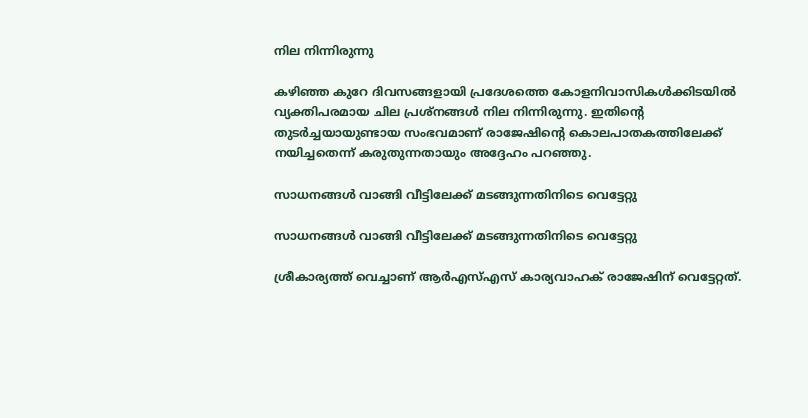നില നിന്നിരുന്നു

കഴിഞ്ഞ കുറേ ദിവസങ്ങളായി പ്രദേശത്തെ കോളനിവാസികള്‍ക്കിടയില്‍ വ്യക്തിപരമായ ചില പ്രശ്‌നങ്ങള്‍ നില നിന്നിരുന്നു. ഇതിന്റെ തുടര്‍ച്ചയായുണ്ടായ സംഭവമാണ് രാജേഷിന്റെ കൊലപാതകത്തിലേക്ക് നയിച്ചതെന്ന് കരുതുന്നതായും അദ്ദേഹം പറഞ്ഞു.

സാധനങ്ങള്‍ വാങ്ങി വീട്ടിലേക്ക് മടങ്ങുന്നതിനിടെ വെട്ടേറ്റു

സാധനങ്ങള്‍ വാങ്ങി വീട്ടിലേക്ക് മടങ്ങുന്നതിനിടെ വെട്ടേറ്റു

ശ്രീകാര്യത്ത് വെച്ചാണ് ആര്‍എസ്എസ് കാര്യവാഹക് രാജേഷിന് വെട്ടേറ്റത്.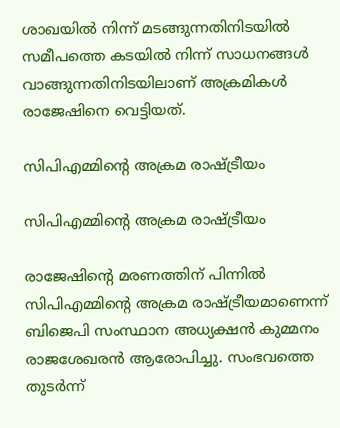ശാഖയില്‍ നിന്ന് മടങ്ങുന്നതിനിടയില്‍ സമീപത്തെ കടയില്‍ നിന്ന് സാധനങ്ങള്‍ വാങ്ങുന്നതിനിടയിലാണ് അക്രമികള്‍ രാജേഷിനെ വെട്ടിയത്.

സിപിഎമ്മിന്റെ അക്രമ രാഷ്ട്രീയം

സിപിഎമ്മിന്റെ അക്രമ രാഷ്ട്രീയം

രാജേഷിന്റെ മരണത്തിന് പിന്നില്‍ സിപിഎമ്മിന്റെ അക്രമ രാഷ്ട്രീയമാണെന്ന് ബിജെപി സംസ്ഥാന അധ്യക്ഷന്‍ കുമ്മനം രാജശേഖരന്‍ ആരോപിച്ചു. സംഭവത്തെ തുടര്‍ന്ന്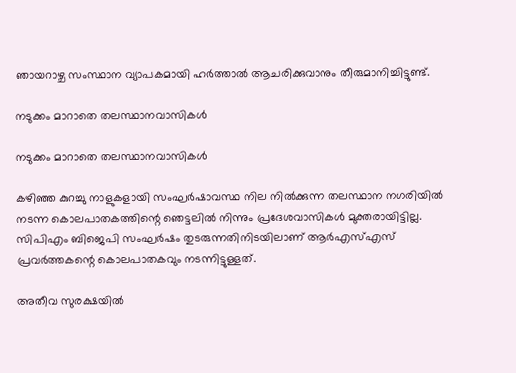ഞായറാഴ്ച സംസ്ഥാന വ്യാപകമായി ഹര്‍ത്താല്‍ ആചരിക്കുവാനും തീരുമാനിച്ചിട്ടുണ്ട്.

നടുക്കം മാറാതെ തലസ്ഥാനവാസികള്‍

നടുക്കം മാറാതെ തലസ്ഥാനവാസികള്‍

കഴിഞ്ഞ കുറച്ചു നാളുകളായി സംഘര്‍ഷാവസ്ഥ നില നില്‍ക്കുന്ന തലസ്ഥാന നഗരിയില്‍ നടന്ന കൊലപാതകത്തിന്റെ ഞെട്ടലില്‍ നിന്നും പ്രദേശവാസികള്‍ മുക്തരായിട്ടില്ല. സിപിഎം ബിജെപി സംഘര്‍ഷം തുടരുന്നതിനിടയിലാണ് ആര്‍എസ്എസ് പ്രവര്‍ത്തകന്റെ കൊലപാതകവും നടന്നിട്ടുള്ളത്.

അതീവ സുരക്ഷയില്‍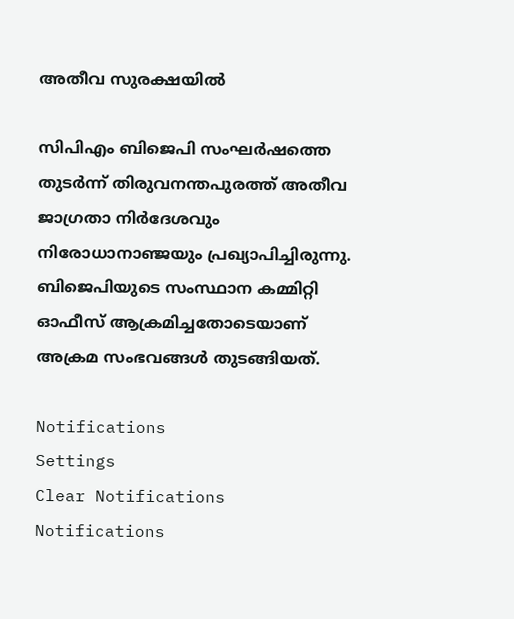അതീവ സുരക്ഷയില്‍

സിപിഎം ബിജെപി സംഘര്‍ഷത്തെ തുടര്‍ന്ന് തിരുവനന്തപുരത്ത് അതീവ ജാഗ്രതാ നിര്‍ദേശവും നിരോധാനാഞ്ജയും പ്രഖ്യാപിച്ചിരുന്നു. ബിജെപിയുടെ സംസ്ഥാന കമ്മിറ്റി ഓഫീസ് ആക്രമിച്ചതോടെയാണ് അക്രമ സംഭവങ്ങള്‍ തുടങ്ങിയത്.

Notifications
Settings
Clear Notifications
Notifications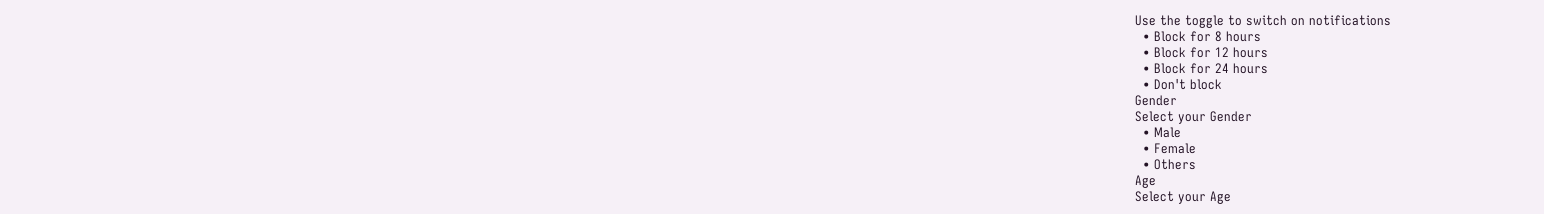Use the toggle to switch on notifications
  • Block for 8 hours
  • Block for 12 hours
  • Block for 24 hours
  • Don't block
Gender
Select your Gender
  • Male
  • Female
  • Others
Age
Select your Age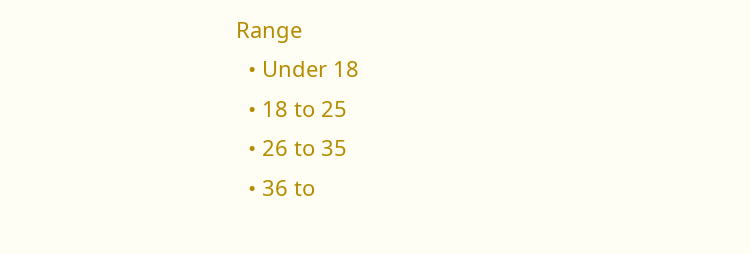Range
  • Under 18
  • 18 to 25
  • 26 to 35
  • 36 to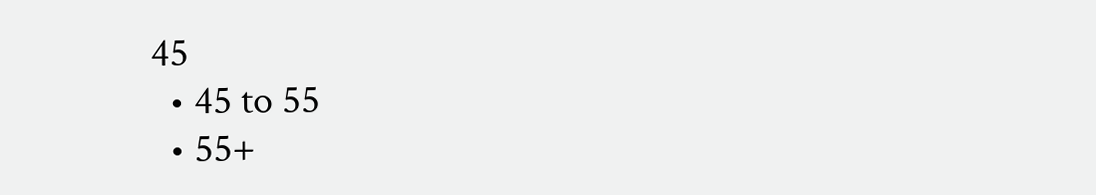45
  • 45 to 55
  • 55+